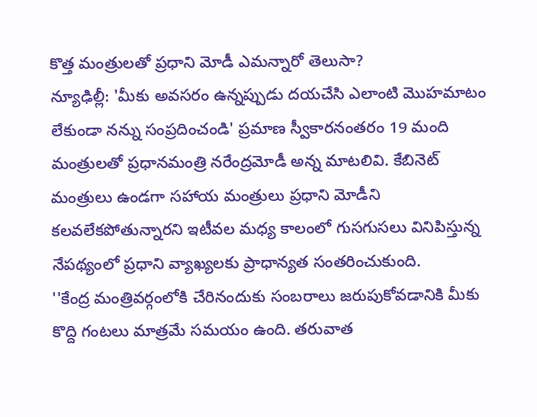కొత్త మంత్రులతో ప్రధాని మోడీ ఎమన్నారో తెలుసా?
న్యూఢిల్లీ: 'మీకు అవసరం ఉన్నప్పుడు దయచేసి ఎలాంటి మొహమాటం లేకుండా నన్ను సంప్రదించండి' ప్రమాణ స్వీకారనంతరం 19 మంది మంత్రులతో ప్రధానమంత్రి నరేంద్రమోడీ అన్న మాటలివి. కేబినెట్ మంత్రులు ఉండగా సహాయ మంత్రులు ప్రధాని మోడీని కలవలేకపోతున్నారని ఇటీవల మధ్య కాలంలో గుసగుసలు వినిపిస్తున్న నేపథ్యంలో ప్రధాని వ్యాఖ్యలకు ప్రాధాన్యత సంతరించుకుంది.
''కేంద్ర మంత్రివర్గంలోకి చేరినందుకు సంబరాలు జరుపుకోవడానికి మీకు కొద్ది గంటలు మాత్రమే సమయం ఉంది. తరువాత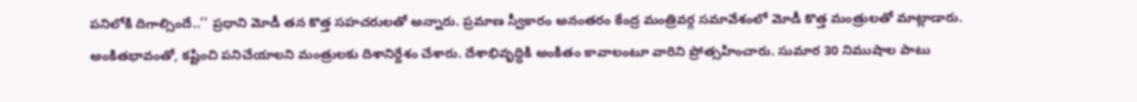పనిలోకి దిగాల్సిందే..'' ప్రధాని మోడీ తన కొత్త సహచరులతో అన్నారు. ప్రమాణ స్వీకారం అనంతరం కేంద్ర మంత్రివర్గ సమావేశంలో మోడీ కొత్త మంత్రులతో మాట్లాడారు.
అంకితభావంతో, కష్టించి పనిచేయాలని మంత్రులకు దిశానిర్దేశం చేశారు. దేశాభివృద్ధికి అంకితం కావాలంటూ వారిని ప్రోత్సహించారు. సుమార 30 నిముషాల పాటు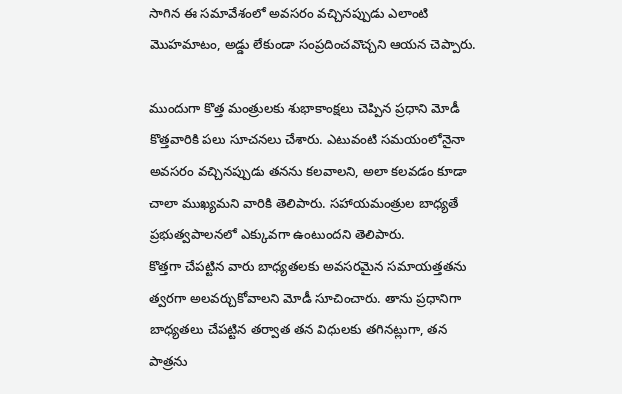సాగిన ఈ సమావేశంలో అవసరం వచ్చినప్పుడు ఎలాంటి మొహమాటం, అడ్డు లేకుండా సంప్రదించవొచ్చని ఆయన చెప్పారు.

ముందుగా కొత్త మంత్రులకు శుభాకాంక్షలు చెప్పిన ప్రధాని మోడీ కొత్తవారికి పలు సూచనలు చేశారు. ఎటువంటి సమయంలోనైనా అవసరం వచ్చినప్పుడు తనను కలవాలని, అలా కలవడం కూడా చాలా ముఖ్యమని వారికి తెలిపారు. సహాయమంత్రుల బాధ్యతే ప్రభుత్వపాలనలో ఎక్కువగా ఉంటుందని తెలిపారు.
కొత్తగా చేపట్టిన వారు బాధ్యతలకు అవసరమైన సమాయత్తతను త్వరగా అలవర్చుకోవాలని మోడీ సూచించారు. తాను ప్రధానిగా బాధ్యతలు చేపట్టిన తర్వాత తన విధులకు తగినట్లుగా, తన పాత్రను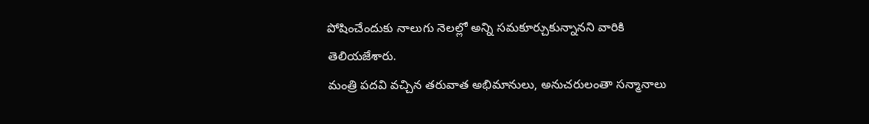పోషించేందుకు నాలుగు నెలల్లో అన్ని సమకూర్చుకున్నానని వారికి తెలియజేశారు.
మంత్రి పదవి వచ్చిన తరువాత అభిమానులు, అనుచరులంతా సన్మానాలు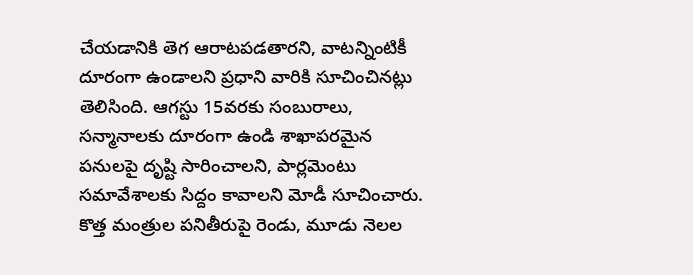చేయడానికి తెగ ఆరాటపడతారని, వాటన్నింటికీ దూరంగా ఉండాలని ప్రధాని వారికి సూచించినట్లు తెలిసింది. ఆగస్టు 15వరకు సంబురాలు, సన్మానాలకు దూరంగా ఉండి శాఖాపరమైన పనులపై దృష్టి సారించాలని, పార్లమెంటు సమావేశాలకు సిద్దం కావాలని మోడీ సూచించారు.
కొత్త మంత్రుల పనితీరుపై రెండు, మూడు నెలల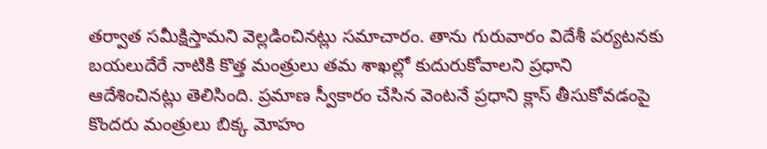తర్వాత సమీక్షిస్తామని వెల్లడించినట్లు సమాచారం. తాను గురువారం విదేశీ పర్యటనకు బయలుదేరే నాటికి కొత్త మంత్రులు తమ శాఖల్లో కుదురుకోవాలని ప్రధాని ఆదేశించినట్లు తెలిసింది. ప్రమాణ స్వీకారం చేసిన వెంటనే ప్రధాని క్లాస్ తీసుకోవడంపై కొందరు మంత్రులు బిక్క మోహం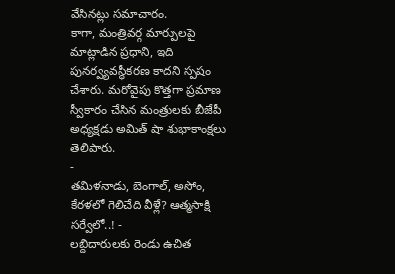వేసినట్లు సమాచారం.
కాగా, మంత్రివర్గ మార్పులపై మాట్లాడిన ప్రధాని, ఇది పునర్వ్యవస్థీకరణ కాదని స్పషం చేశారు. మరోవైపు కొత్తగా ప్రమాణ స్వీకారం చేసిన మంత్రులకు బీజేపీ అధ్యక్షడు అమిత్ షా శుభాకాంక్షలు తెలిపారు.
-
తమిళనాడు, బెంగాల్, అసోం, కేరళలో గెలిచేది వీళ్లే? ఆత్మసాక్షి సర్వేలో..! -
లబ్దిదారులకు రెండు ఉచిత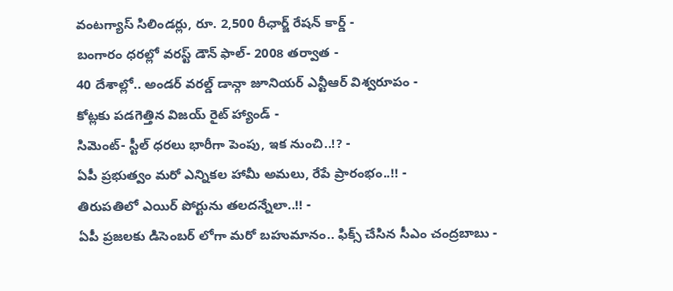వంటగ్యాస్ సిలిండర్లు, రూ. 2,500 రీఛార్జ్ రేషన్ కార్డ్ -
బంగారం ధరల్లో వరస్ట్ డౌన్ ఫాల్- 2008 తర్వాత -
40 దేశాల్లో.. అండర్ వరల్డ్ డాన్గా జూనియర్ ఎన్టీఆర్ విశ్వరూపం -
కోట్లకు పడగెత్తిన విజయ్ రైట్ హ్యాండ్ -
సిమెంట్- స్టీల్ ధరలు భారీగా పెంపు, ఇక నుంచి..!? -
ఏపీ ప్రభుత్వం మరో ఎన్నికల హామీ అమలు, రేపే ప్రారంభం..!! -
తిరుపతిలో ఎయిర్ పోర్టును తలదన్నేలా..!! -
ఏపీ ప్రజలకు డిసెంబర్ లోగా మరో బహుమానం.. ఫిక్స్ చేసిన సీఎం చంద్రబాబు -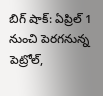బిగ్ షాక్: ఏప్రిల్ 1 నుంచి పెరగనున్న పెట్రోల్,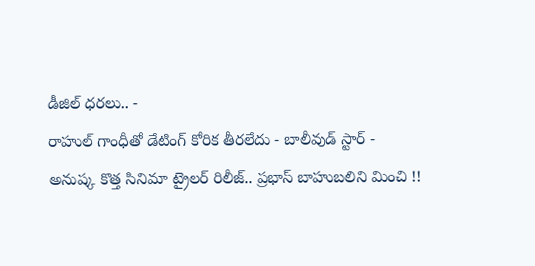డీజిల్ ధరలు.. -
రాహుల్ గాంధీతో డేటింగ్ కోరిక తీరలేదు - బాలీవుడ్ స్టార్ -
అనుష్క కొత్త సినిమా ట్రైలర్ రిలీజ్.. ప్రభాస్ బాహుబలిని మించి !!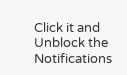Click it and Unblock the Notifications